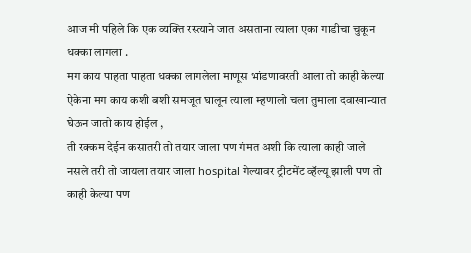आज मी पहिले कि एक व्यक्ति रस्त्याने जात असताना त्याला एका गाडीचा चुकून धक्का लागला .
मग काय पाहता पाहता धक्का लागलेला माणूस भांडणावरती आला तो काही केल्या ऐकेना मग काय कशी बशी समजूत घालून त्याला म्हणालो चला तुमाला दवाखान्यात घेऊन जातो काय होईल ,
ती रक्कम देईन कसातरी तो तयार जाला पण गंमत अशी कि त्याला काही जाले नसले तरी तो जायला तयार जाला hospital गेल्यावर ट्रीटमेंट व्हॅल्यू झाली पण तो काही केल्या पण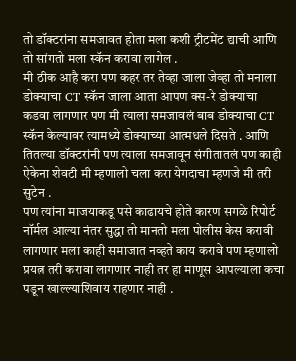तो डॉक्टरांना समजावत होता मला कशी ट्रीटमेंट द्याची आणि तो सांगतो मला स्कॅन करावा लागेल .
मी ठीक आहै करा पण कहर तर तेव्हा जाला जेव्हा तो मनाला डोक्याचा CT स्कॅन जाला आता आपण क्स-रे डोक्याचा कडवा लागणार पण मी त्याला समजावलं बाब डोक्याचा CT स्कॅन केल्यावर त्यामध्ये डोक्याच्या आत्मधले दिसते . आणि तितल्या डॉक्टरांनी पण त्याला समजावून संगीतातलं पण काही ऐकेना शेवटी मी म्हणालो चला करा येगदाचा म्हणजे मी तरी सुटेन .
पण त्यांना माजयाकडू पसे काढायचे होते कारण सगळे रिपोर्ट नॉर्मल आल्या नंतर सुद्धा तो मानतो मला पोलीस केस करावी लागणार मला काही समाजात नव्हते काय करावे पण म्हणालो प्रयत्न तरी करावा लागणार नाही तर हा माणूस आपल्याला कचा पडून खाल्ल्याशिवाय राहणार नाही .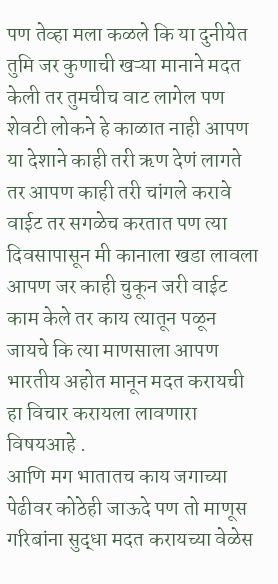पण तेव्हा मला कळले कि या दुनीयेत तुमि जर कुणाची खऱ्या मानाने मदत केली तर तुमचीच वाट लागेल पण शेवटी लोकने हे काळात नाही आपण या देशाने काही तरी ऋण देणं लागते तर आपण काही तरी चांगले करावे वाईट तर सगळेच करतात पण त्या दिवसापासून मी कानाला खडा लावला आपण जर काही चुकून जरी वाईट काम केले तर काय त्यातून पळून जायचे कि त्या माणसाला आपण भारतीय अहोत मानून मदत करायची हा विचार करायला लावणारा विषयआहे .
आणि मग भातातच काय जगाच्या पेढीवर कोठेही जाऊदे पण तो माणूस गरिबांना सुद्धा मदत करायच्या वेळेस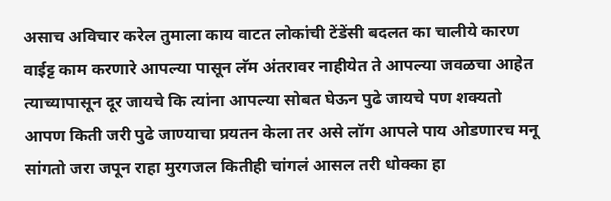असाच अविचार करेल तुमाला काय वाटत लोकांची टेंडेंसी बदलत का चालीये कारण वाईट्ट काम करणारे आपल्या पासून लॅम अंतरावर नाहीयेत ते आपल्या जवळचा आहेत
त्याच्यापासून दूर जायचे कि त्यांना आपल्या सोबत घेऊन पुढे जायचे पण शक्यतो आपण किती जरी पुढे जाण्याचा प्रयतन केला तर असे लॉग आपले पाय ओडणारच मनू सांगतो जरा जपून राहा मुरगजल कितीही चांगलं आसल तरी धोक्का हा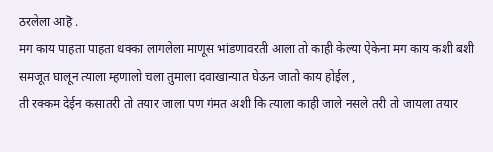ठरलेला आहॆ .
मग काय पाहता पाहता धक्का लागलेला माणूस भांडणावरती आला तो काही केल्या ऐकेना मग काय कशी बशी समजूत घालून त्याला म्हणालो चला तुमाला दवाखान्यात घेऊन जातो काय होईल ,
ती रक्कम देईन कसातरी तो तयार जाला पण गंमत अशी कि त्याला काही जाले नसले तरी तो जायला तयार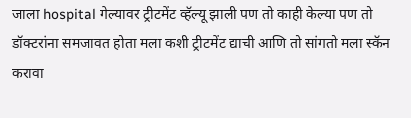जाला hospital गेल्यावर ट्रीटमेंट व्हॅल्यू झाली पण तो काही केल्या पण तो डॉक्टरांना समजावत होता मला कशी ट्रीटमेंट द्याची आणि तो सांगतो मला स्कॅन करावा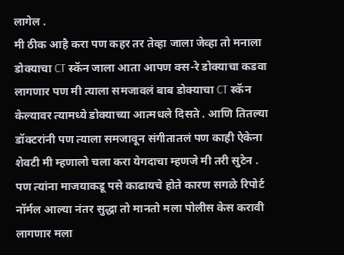लागेल .
मी ठीक आहै करा पण कहर तर तेव्हा जाला जेव्हा तो मनाला डोक्याचा CT स्कॅन जाला आता आपण क्स-रे डोक्याचा कडवा लागणार पण मी त्याला समजावलं बाब डोक्याचा CT स्कॅन केल्यावर त्यामध्ये डोक्याच्या आत्मधले दिसते . आणि तितल्या डॉक्टरांनी पण त्याला समजावून संगीतातलं पण काही ऐकेना शेवटी मी म्हणालो चला करा येगदाचा म्हणजे मी तरी सुटेन .
पण त्यांना माजयाकडू पसे काढायचे होते कारण सगळे रिपोर्ट नॉर्मल आल्या नंतर सुद्धा तो मानतो मला पोलीस केस करावी लागणार मला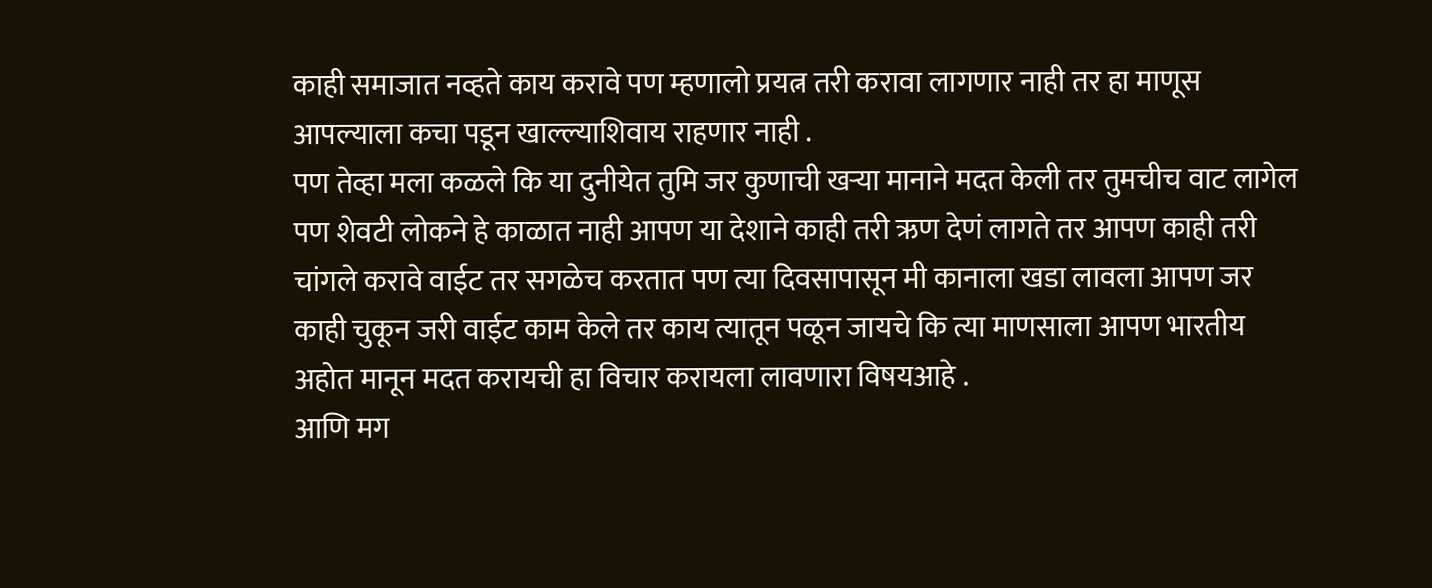काही समाजात नव्हते काय करावे पण म्हणालो प्रयत्न तरी करावा लागणार नाही तर हा माणूस आपल्याला कचा पडून खाल्ल्याशिवाय राहणार नाही .
पण तेव्हा मला कळले कि या दुनीयेत तुमि जर कुणाची खऱ्या मानाने मदत केली तर तुमचीच वाट लागेल पण शेवटी लोकने हे काळात नाही आपण या देशाने काही तरी ऋण देणं लागते तर आपण काही तरी चांगले करावे वाईट तर सगळेच करतात पण त्या दिवसापासून मी कानाला खडा लावला आपण जर काही चुकून जरी वाईट काम केले तर काय त्यातून पळून जायचे कि त्या माणसाला आपण भारतीय अहोत मानून मदत करायची हा विचार करायला लावणारा विषयआहे .
आणि मग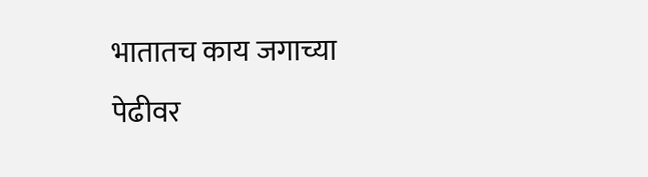भातातच काय जगाच्या पेढीवर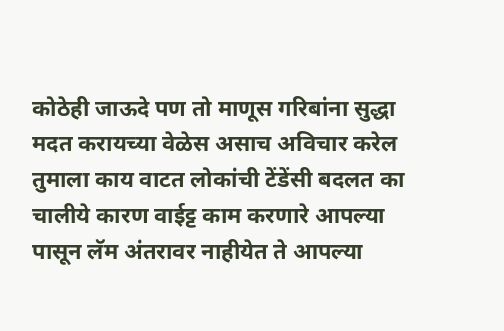कोठेही जाऊदे पण तो माणूस गरिबांना सुद्धा मदत करायच्या वेळेस असाच अविचार करेल तुमाला काय वाटत लोकांची टेंडेंसी बदलत का चालीये कारण वाईट्ट काम करणारे आपल्या पासून लॅम अंतरावर नाहीयेत ते आपल्या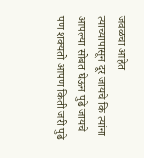जवळचा आहेत
त्याच्यापासून दूर जायचे कि त्यांना आपल्या सोबत घेऊन पुढे जायचे पण शक्यतो आपण किती जरी पुढे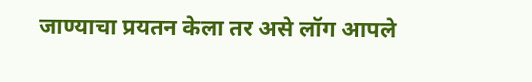जाण्याचा प्रयतन केला तर असे लॉग आपले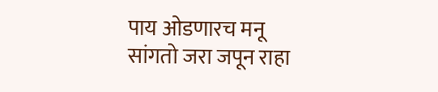पाय ओडणारच मनू सांगतो जरा जपून राहा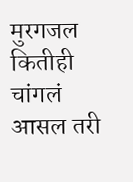मुरगजल कितीही चांगलं आसल तरी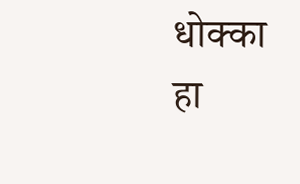धोक्का हा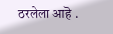ठरलेला आहॆ .